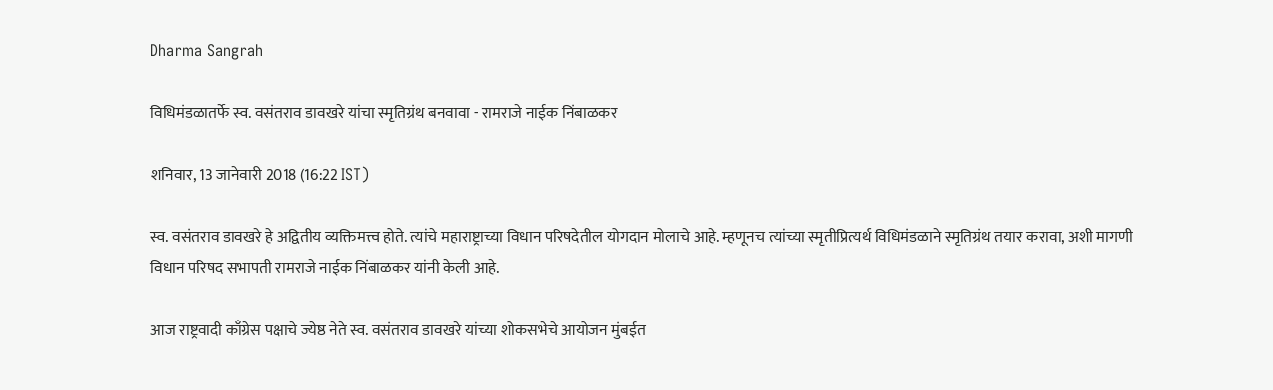Dharma Sangrah

विधिमंडळातर्फे स्व. वसंतराव डावखरे यांचा स्मृतिग्रंथ बनवावा - रामराजे नाईक निंबाळकर

शनिवार, 13 जानेवारी 2018 (16:22 IST)

स्व. वसंतराव डावखरे हे अद्वितीय व्यक्तिमत्त्व होते. त्यांचे महाराष्ट्राच्या विधान परिषदेतील योगदान मोलाचे आहे. म्हणूनच त्यांच्या स्मृतीप्रित्यर्थ विधिमंडळाने स्मृतिग्रंथ तयार करावा, अशी मागणी विधान परिषद सभापती रामराजे नाईक निंबाळकर यांनी केली आहे.

आज राष्ट्रवादी काँग्रेस पक्षाचे ज्येष्ठ नेते स्व. वसंतराव डावखरे यांच्या शोकसभेचे आयोजन मुंबईत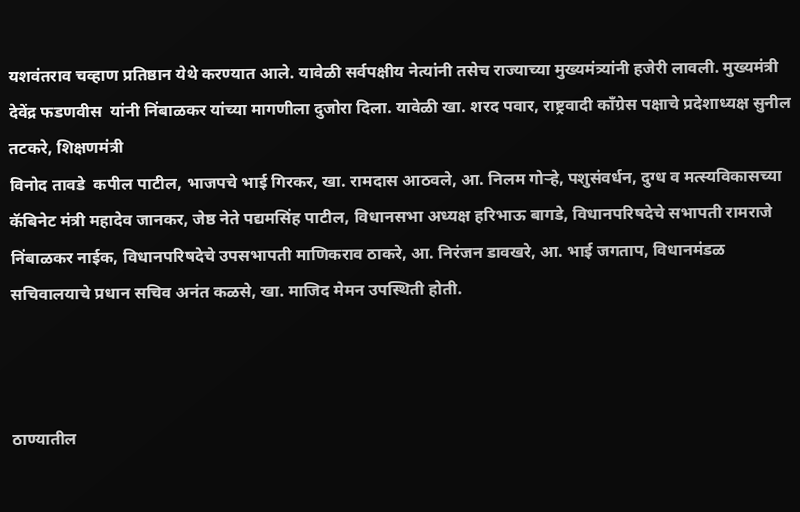यशवंतराव चव्हाण प्रतिष्ठान येथे करण्यात आले. यावेळी सर्वपक्षीय नेत्यांनी तसेच राज्याच्या मुख्यमंत्र्यांनी हजेरी लावली. मुख्यमंत्री देवेंद्र फडणवीस  यांनी निंबाळकर यांच्या मागणीला दुजोरा दिला. यावेळी खा. शरद पवार, राष्ट्रवादी काँग्रेस पक्षाचे प्रदेशाध्यक्ष सुनील तटकरे, शिक्षणमंत्री
विनोद तावडे  कपील पाटील, भाजपचे भाई गिरकर, खा. रामदास आठवले, आ. निलम गोऱ्हे, पशुसंवर्धन, दुग्ध व मत्स्यविकासच्या कॅबिनेट मंत्री महादेव जानकर, जेष्ठ नेते पद्यमसिंह पाटील, विधानसभा अध्यक्ष हरिभाऊ बागडे, विधानपरिषदेचे सभापती रामराजे निंबाळकर नाईक, विधानपरिषदेचे उपसभापती माणिकराव ठाकरे, आ. निरंजन डावखरे, आ. भाई जगताप, विधानमंडळ सचिवालयाचे प्रधान सचिव अनंत कळसे, खा. माजिद मेमन उपस्थिती होती.



ठाण्यातील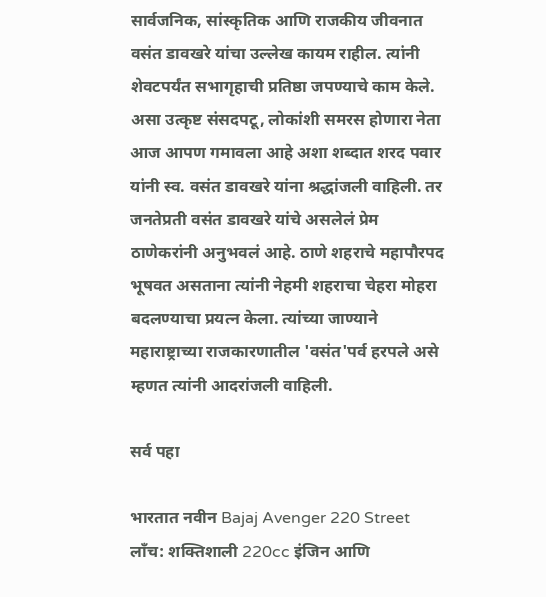सार्वजनिक, सांस्कृतिक आणि राजकीय जीवनात वसंत डावखरे यांचा उल्लेख कायम राहील. त्यांनी शेवटपर्यंत सभागृहाची प्रतिष्ठा जपण्याचे काम केले. असा उत्कृष्ट संसदपटू, लोकांशी समरस होणारा नेता आज आपण गमावला आहे अशा शब्दात शरद पवार यांनी स्व. वसंत डावखरे यांना श्रद्धांजली वाहिली. तर जनतेप्रती वसंत डावखरे यांचे असलेलं प्रेम ठाणेकरांनी अनुभवलं आहे. ठाणे शहराचे महापौरपद भूषवत असताना त्यांनी नेहमी शहराचा चेहरा मोहरा बदलण्याचा प्रयत्न केला. त्यांच्या जाण्याने महाराष्ट्राच्या राजकारणातील 'वसंत'पर्व हरपले असे म्हणत त्यांनी आदरांजली वाहिली.

सर्व पहा

भारतात नवीन Bajaj Avenger 220 Street लाँच: शक्तिशाली 220cc इंजिन आणि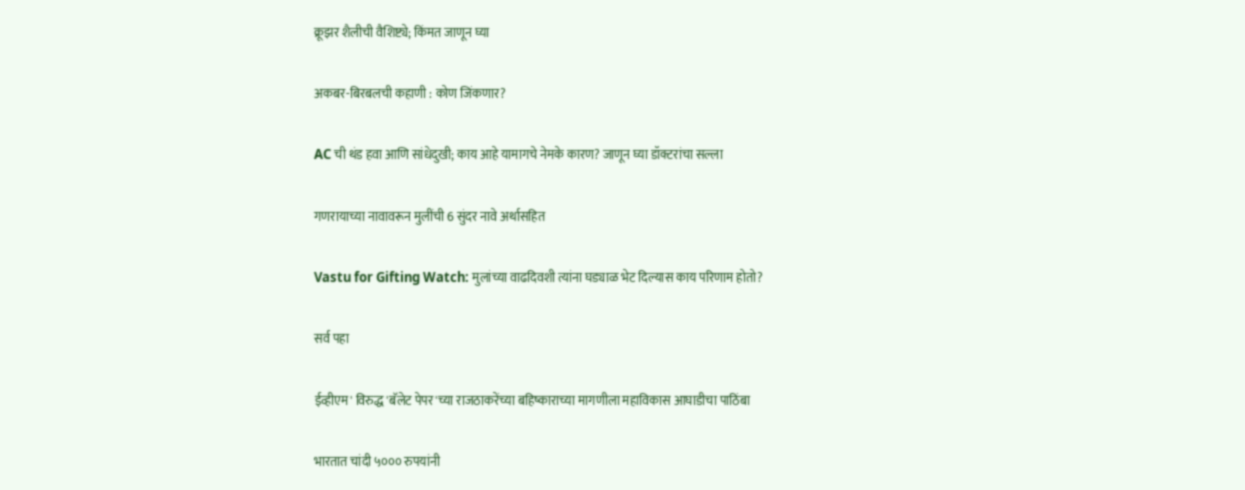क्रूझर शैलीची वैशिष्ट्ये; किंमत जाणून घ्या

अकबर-बिरबलची कहाणी : कोण जिंकणार?

AC ची थंड हवा आणि सांधेदुखी; काय आहे यामागचे नेमके कारण? जाणून घ्या डॉक्टरांचा सल्ला

गणरायाच्या नावावरून मुलींची 6 सुंदर नावे अर्थासहित

Vastu for Gifting Watch: मुलांच्या वाढदिवशी त्यांना घड्याळ भेट दिल्यास काय परिणाम होतो?

सर्व पहा

ईव्हीएम' विरुद्ध 'बॅलेट पेपर'च्या राजठाकरेंच्या बहिष्काराच्या मागणीला महाविकास आघाडीचा पाठिंबा

भारतात चांदी ५००० रुपयांनी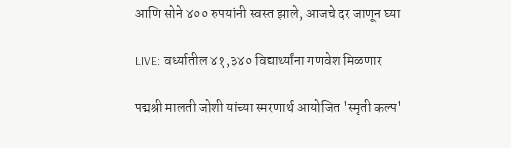आणि सोने ४०० रुपयांनी स्वस्त झाले, आजचे दर जाणून घ्या

LIVE: वर्ध्यातील ४१,३४० विद्यार्थ्यांना गणवेश मिळणार

पद्मश्री मालती जोशी यांच्या स्मरणार्थ आयोजित 'स्मृती कल्प'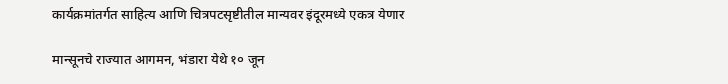कार्यक्रमांतर्गत साहित्य आणि चित्रपटसृष्टीतील मान्यवर इंदूरमध्ये एकत्र येणार

मान्सूनचे राज्यात आगमन, भंडारा येथे १० जून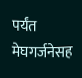पर्यंत मेघगर्जनेसह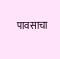पावसाचा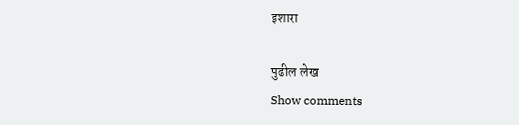इशारा

पुढील लेख
Show comments